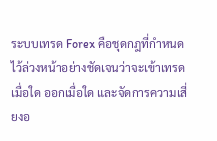ระบบเทรด Forex คือชุดกฎที่กำหนดไว้ล่วงหน้าอย่างชัดเจนว่าจะเข้าเทรดเมื่อใด ออกเมื่อใด และจัดการความเสี่ยงอ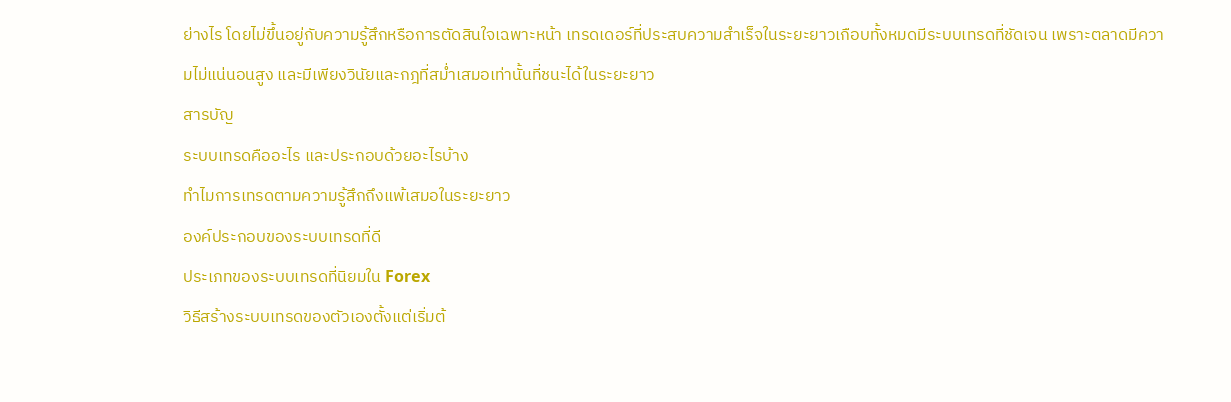ย่างไร โดยไม่ขึ้นอยู่กับความรู้สึกหรือการตัดสินใจเฉพาะหน้า เทรดเดอร์ที่ประสบความสำเร็จในระยะยาวเกือบทั้งหมดมีระบบเทรดที่ชัดเจน เพราะตลาดมีความไม่แน่นอนสูง และมีเพียงวินัยและกฎที่สม่ำเสมอเท่านั้นที่ชนะได้ในระยะยาว
สารบัญ
ระบบเทรดคืออะไร และประกอบด้วยอะไรบ้าง
ทำไมการเทรดตามความรู้สึกถึงแพ้เสมอในระยะยาว
องค์ประกอบของระบบเทรดที่ดี
ประเภทของระบบเทรดที่นิยมใน Forex
วิธีสร้างระบบเทรดของตัวเองตั้งแต่เริ่มต้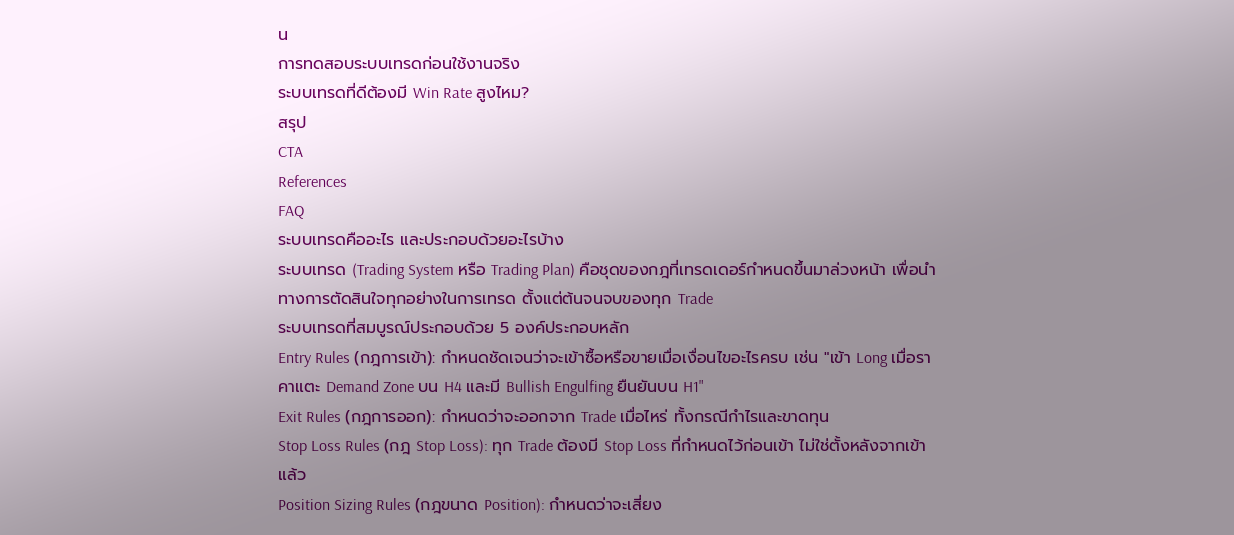น
การทดสอบระบบเทรดก่อนใช้งานจริง
ระบบเทรดที่ดีต้องมี Win Rate สูงไหม?
สรุป
CTA
References
FAQ
ระบบเทรดคืออะไร และประกอบด้วยอะไรบ้าง
ระบบเทรด (Trading System หรือ Trading Plan) คือชุดของกฎที่เทรดเดอร์กำหนดขึ้นมาล่วงหน้า เพื่อนำทางการตัดสินใจทุกอย่างในการเทรด ตั้งแต่ต้นจนจบของทุก Trade
ระบบเทรดที่สมบูรณ์ประกอบด้วย 5 องค์ประกอบหลัก
Entry Rules (กฎการเข้า): กำหนดชัดเจนว่าจะเข้าซื้อหรือขายเมื่อเงื่อนไขอะไรครบ เช่น "เข้า Long เมื่อราคาแตะ Demand Zone บน H4 และมี Bullish Engulfing ยืนยันบน H1"
Exit Rules (กฎการออก): กำหนดว่าจะออกจาก Trade เมื่อไหร่ ทั้งกรณีกำไรและขาดทุน
Stop Loss Rules (กฎ Stop Loss): ทุก Trade ต้องมี Stop Loss ที่กำหนดไว้ก่อนเข้า ไม่ใช่ตั้งหลังจากเข้าแล้ว
Position Sizing Rules (กฎขนาด Position): กำหนดว่าจะเสี่ยง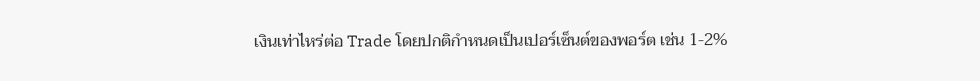เงินเท่าไหร่ต่อ Trade โดยปกติกำหนดเป็นเปอร์เซ็นต์ของพอร์ต เช่น 1-2%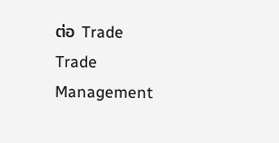ต่อ Trade
Trade Management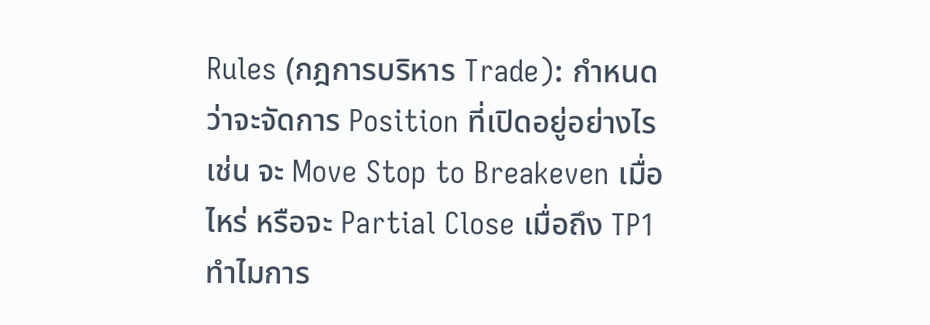Rules (กฎการบริหาร Trade): กำหนดว่าจะจัดการ Position ที่เปิดอยู่อย่างไร เช่น จะ Move Stop to Breakeven เมื่อไหร่ หรือจะ Partial Close เมื่อถึง TP1
ทำไมการ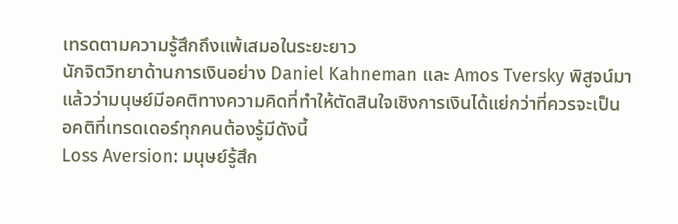เทรดตามความรู้สึกถึงแพ้เสมอในระยะยาว
นักจิตวิทยาด้านการเงินอย่าง Daniel Kahneman และ Amos Tversky พิสูจน์มาแล้วว่ามนุษย์มีอคติทางความคิดที่ทำให้ตัดสินใจเชิงการเงินได้แย่กว่าที่ควรจะเป็น
อคติที่เทรดเดอร์ทุกคนต้องรู้มีดังนี้
Loss Aversion: มนุษย์รู้สึก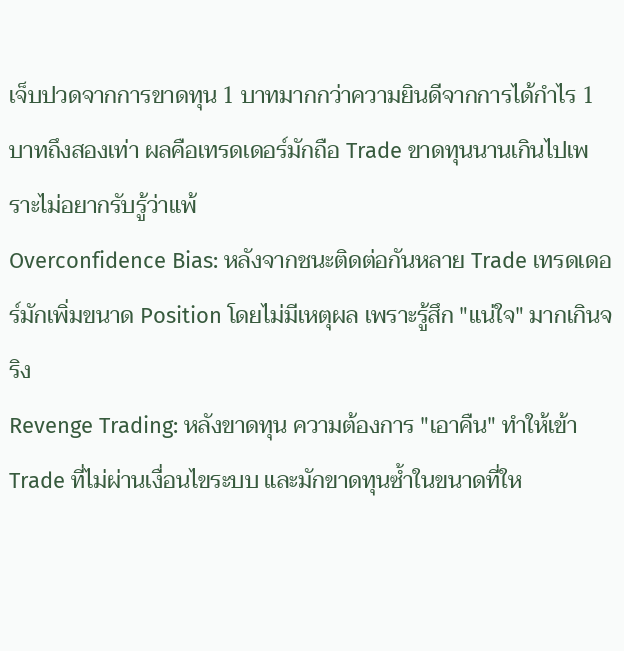เจ็บปวดจากการขาดทุน 1 บาทมากกว่าความยินดีจากการได้กำไร 1 บาทถึงสองเท่า ผลคือเทรดเดอร์มักถือ Trade ขาดทุนนานเกินไปเพราะไม่อยากรับรู้ว่าแพ้
Overconfidence Bias: หลังจากชนะติดต่อกันหลาย Trade เทรดเดอร์มักเพิ่มขนาด Position โดยไม่มีเหตุผล เพราะรู้สึก "แน่ใจ" มากเกินจริง
Revenge Trading: หลังขาดทุน ความต้องการ "เอาคืน" ทำให้เข้า Trade ที่ไม่ผ่านเงื่อนไขระบบ และมักขาดทุนซ้ำในขนาดที่ให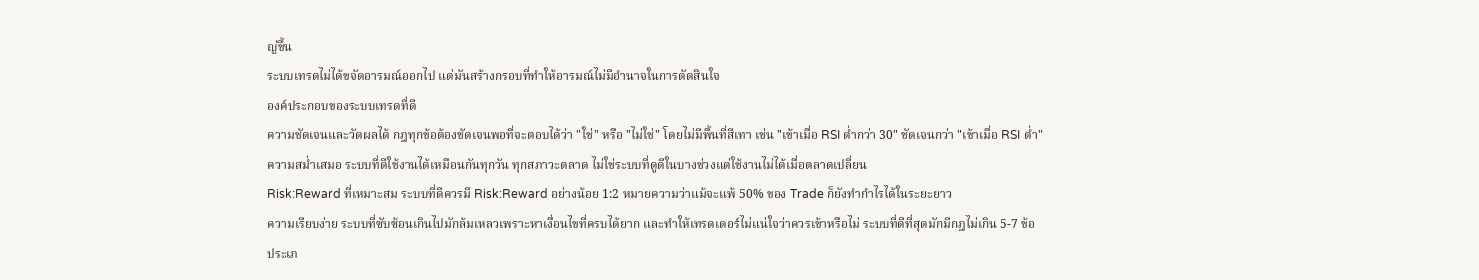ญ่ขึ้น
ระบบเทรดไม่ได้ขจัดอารมณ์ออกไป แต่มันสร้างกรอบที่ทำให้อารมณ์ไม่มีอำนาจในการตัดสินใจ
องค์ประกอบของระบบเทรดที่ดี
ความชัดเจนและวัดผลได้ กฎทุกข้อต้องชัดเจนพอที่จะตอบได้ว่า "ใช่" หรือ "ไม่ใช่" โดยไม่มีพื้นที่สีเทา เช่น "เข้าเมื่อ RSI ต่ำกว่า 30" ชัดเจนกว่า "เข้าเมื่อ RSI ต่ำ"
ความสม่ำเสมอ ระบบที่ดีใช้งานได้เหมือนกันทุกวัน ทุกสภาวะตลาด ไม่ใช่ระบบที่ดูดีในบางช่วงแต่ใช้งานไม่ได้เมื่อตลาดเปลี่ยน
Risk:Reward ที่เหมาะสม ระบบที่ดีควรมี Risk:Reward อย่างน้อย 1:2 หมายความว่าแม้จะแพ้ 50% ของ Trade ก็ยังทำกำไรได้ในระยะยาว
ความเรียบง่าย ระบบที่ซับซ้อนเกินไปมักล้มเหลวเพราะหาเงื่อนไขที่ครบได้ยาก และทำให้เทรดเดอร์ไม่แน่ใจว่าควรเข้าหรือไม่ ระบบที่ดีที่สุดมักมีกฎไม่เกิน 5-7 ข้อ
ประเภ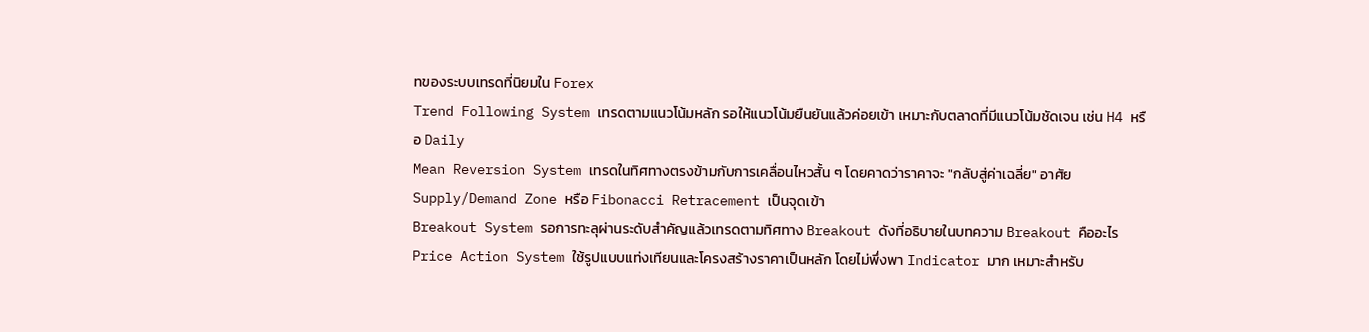ทของระบบเทรดที่นิยมใน Forex
Trend Following System เทรดตามแนวโน้มหลัก รอให้แนวโน้มยืนยันแล้วค่อยเข้า เหมาะกับตลาดที่มีแนวโน้มชัดเจน เช่น H4 หรือ Daily
Mean Reversion System เทรดในทิศทางตรงข้ามกับการเคลื่อนไหวสั้น ๆ โดยคาดว่าราคาจะ "กลับสู่ค่าเฉลี่ย" อาศัย Supply/Demand Zone หรือ Fibonacci Retracement เป็นจุดเข้า
Breakout System รอการทะลุผ่านระดับสำคัญแล้วเทรดตามทิศทาง Breakout ดังที่อธิบายในบทความ Breakout คืออะไร
Price Action System ใช้รูปแบบแท่งเทียนและโครงสร้างราคาเป็นหลัก โดยไม่พึ่งพา Indicator มาก เหมาะสำหรับ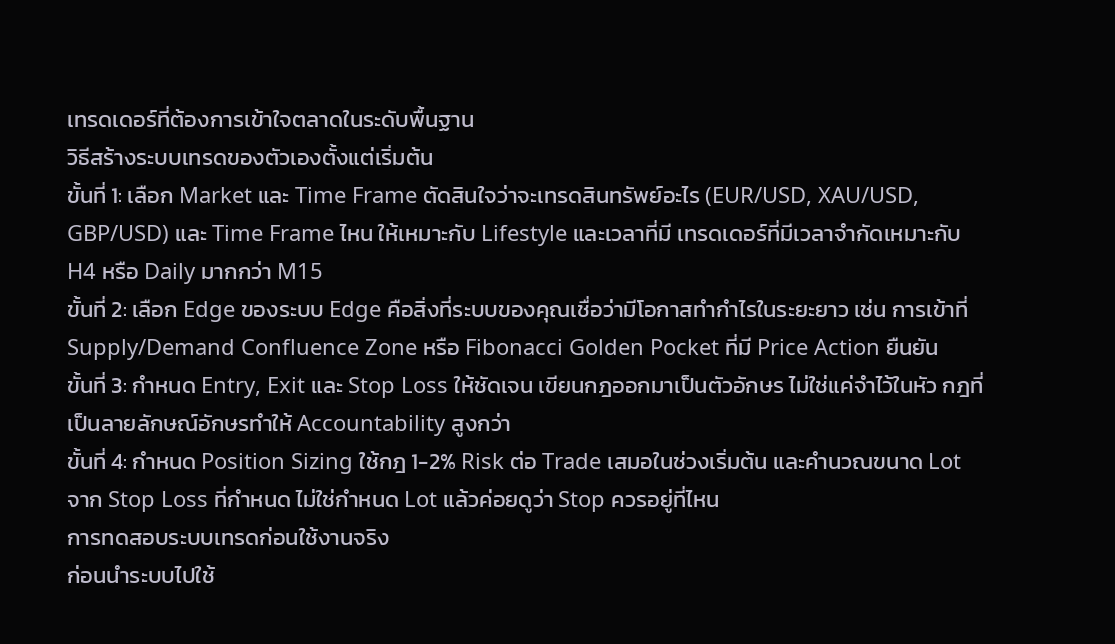เทรดเดอร์ที่ต้องการเข้าใจตลาดในระดับพื้นฐาน
วิธีสร้างระบบเทรดของตัวเองตั้งแต่เริ่มต้น
ขั้นที่ 1: เลือก Market และ Time Frame ตัดสินใจว่าจะเทรดสินทรัพย์อะไร (EUR/USD, XAU/USD, GBP/USD) และ Time Frame ไหน ให้เหมาะกับ Lifestyle และเวลาที่มี เทรดเดอร์ที่มีเวลาจำกัดเหมาะกับ H4 หรือ Daily มากกว่า M15
ขั้นที่ 2: เลือก Edge ของระบบ Edge คือสิ่งที่ระบบของคุณเชื่อว่ามีโอกาสทำกำไรในระยะยาว เช่น การเข้าที่ Supply/Demand Confluence Zone หรือ Fibonacci Golden Pocket ที่มี Price Action ยืนยัน
ขั้นที่ 3: กำหนด Entry, Exit และ Stop Loss ให้ชัดเจน เขียนกฎออกมาเป็นตัวอักษร ไม่ใช่แค่จำไว้ในหัว กฎที่เป็นลายลักษณ์อักษรทำให้ Accountability สูงกว่า
ขั้นที่ 4: กำหนด Position Sizing ใช้กฎ 1-2% Risk ต่อ Trade เสมอในช่วงเริ่มต้น และคำนวณขนาด Lot จาก Stop Loss ที่กำหนด ไม่ใช่กำหนด Lot แล้วค่อยดูว่า Stop ควรอยู่ที่ไหน
การทดสอบระบบเทรดก่อนใช้งานจริง
ก่อนนำระบบไปใช้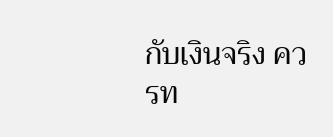กับเงินจริง ควรท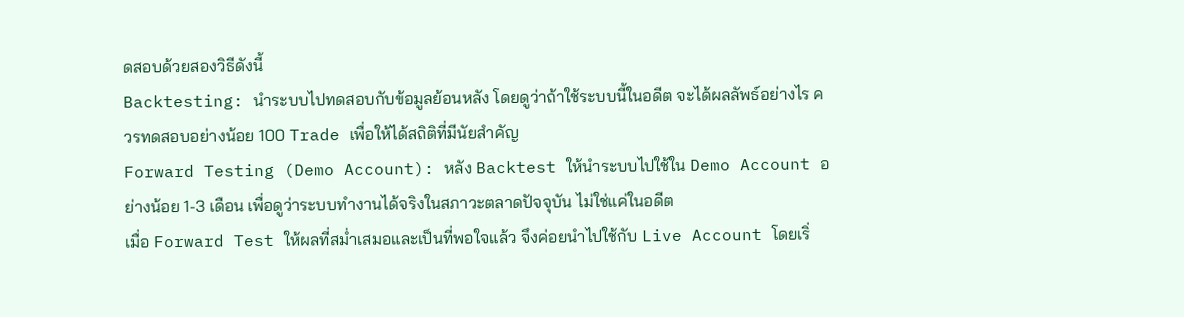ดสอบด้วยสองวิธีดังนี้
Backtesting: นำระบบไปทดสอบกับข้อมูลย้อนหลัง โดยดูว่าถ้าใช้ระบบนี้ในอดีต จะได้ผลลัพธ์อย่างไร ควรทดสอบอย่างน้อย 100 Trade เพื่อให้ได้สถิติที่มีนัยสำคัญ
Forward Testing (Demo Account): หลัง Backtest ให้นำระบบไปใช้ใน Demo Account อย่างน้อย 1-3 เดือน เพื่อดูว่าระบบทำงานได้จริงในสภาวะตลาดปัจจุบัน ไม่ใช่แค่ในอดีต
เมื่อ Forward Test ให้ผลที่สม่ำเสมอและเป็นที่พอใจแล้ว จึงค่อยนำไปใช้กับ Live Account โดยเริ่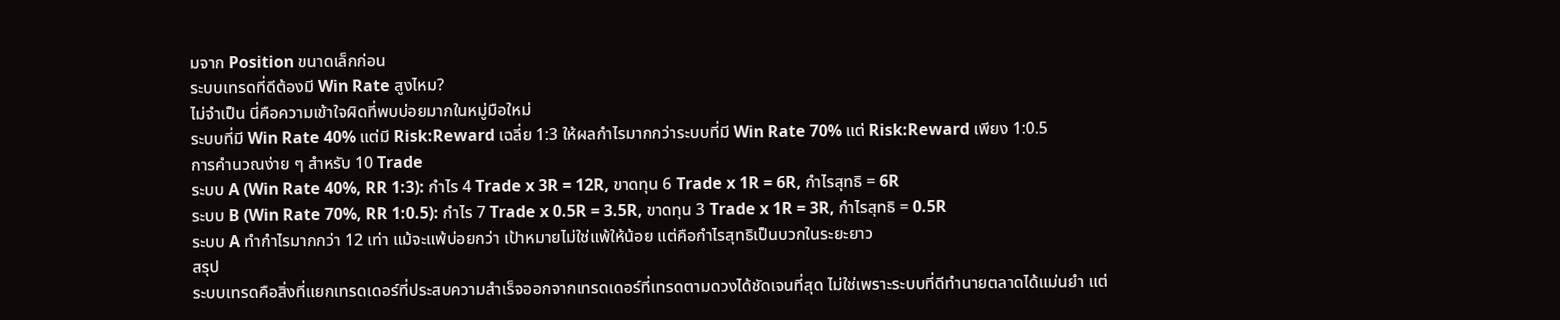มจาก Position ขนาดเล็กก่อน
ระบบเทรดที่ดีต้องมี Win Rate สูงไหม?
ไม่จำเป็น นี่คือความเข้าใจผิดที่พบบ่อยมากในหมู่มือใหม่
ระบบที่มี Win Rate 40% แต่มี Risk:Reward เฉลี่ย 1:3 ให้ผลกำไรมากกว่าระบบที่มี Win Rate 70% แต่ Risk:Reward เพียง 1:0.5
การคำนวณง่าย ๆ สำหรับ 10 Trade
ระบบ A (Win Rate 40%, RR 1:3): กำไร 4 Trade x 3R = 12R, ขาดทุน 6 Trade x 1R = 6R, กำไรสุทธิ = 6R
ระบบ B (Win Rate 70%, RR 1:0.5): กำไร 7 Trade x 0.5R = 3.5R, ขาดทุน 3 Trade x 1R = 3R, กำไรสุทธิ = 0.5R
ระบบ A ทำกำไรมากกว่า 12 เท่า แม้จะแพ้บ่อยกว่า เป้าหมายไม่ใช่แพ้ให้น้อย แต่คือกำไรสุทธิเป็นบวกในระยะยาว
สรุป
ระบบเทรดคือสิ่งที่แยกเทรดเดอร์ที่ประสบความสำเร็จออกจากเทรดเดอร์ที่เทรดตามดวงได้ชัดเจนที่สุด ไม่ใช่เพราะระบบที่ดีทำนายตลาดได้แม่นยำ แต่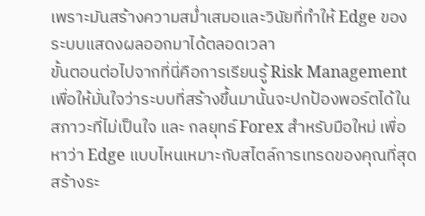เพราะมันสร้างความสม่ำเสมอและวินัยที่ทำให้ Edge ของระบบแสดงผลออกมาได้ตลอดเวลา
ขั้นตอนต่อไปจากที่นี่คือการเรียนรู้ Risk Management เพื่อให้มั่นใจว่าระบบที่สร้างขึ้นมานั้นจะปกป้องพอร์ตได้ในสภาวะที่ไม่เป็นใจ และ กลยุทธ์ Forex สำหรับมือใหม่ เพื่อหาว่า Edge แบบไหนเหมาะกับสไตล์การเทรดของคุณที่สุด
สร้างระ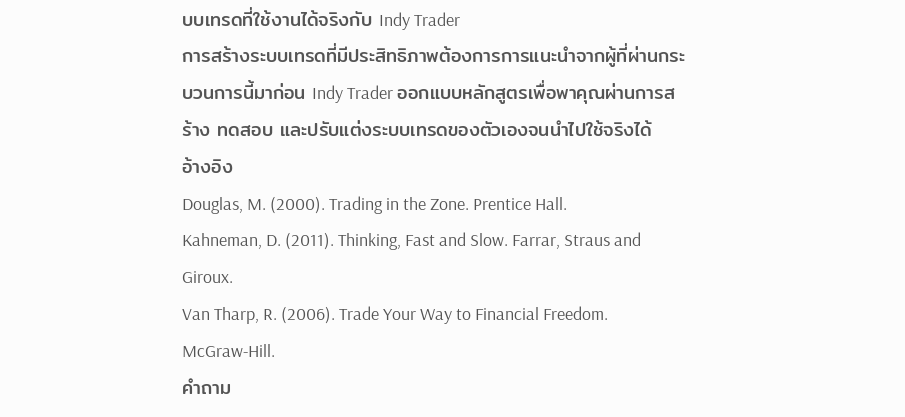บบเทรดที่ใช้งานได้จริงกับ Indy Trader
การสร้างระบบเทรดที่มีประสิทธิภาพต้องการการแนะนำจากผู้ที่ผ่านกระบวนการนี้มาก่อน Indy Trader ออกแบบหลักสูตรเพื่อพาคุณผ่านการสร้าง ทดสอบ และปรับแต่งระบบเทรดของตัวเองจนนำไปใช้จริงได้
อ้างอิง
Douglas, M. (2000). Trading in the Zone. Prentice Hall.
Kahneman, D. (2011). Thinking, Fast and Slow. Farrar, Straus and Giroux.
Van Tharp, R. (2006). Trade Your Way to Financial Freedom. McGraw-Hill.
คำถาม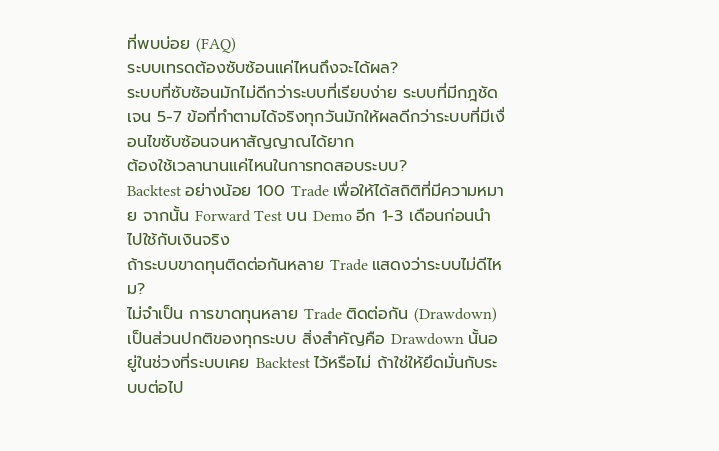ที่พบบ่อย (FAQ)
ระบบเทรดต้องซับซ้อนแค่ไหนถึงจะได้ผล?
ระบบที่ซับซ้อนมักไม่ดีกว่าระบบที่เรียบง่าย ระบบที่มีกฎชัดเจน 5-7 ข้อที่ทำตามได้จริงทุกวันมักให้ผลดีกว่าระบบที่มีเงื่อนไขซับซ้อนจนหาสัญญาณได้ยาก
ต้องใช้เวลานานแค่ไหนในการทดสอบระบบ?
Backtest อย่างน้อย 100 Trade เพื่อให้ได้สถิติที่มีความหมาย จากนั้น Forward Test บน Demo อีก 1-3 เดือนก่อนนำไปใช้กับเงินจริง
ถ้าระบบขาดทุนติดต่อกันหลาย Trade แสดงว่าระบบไม่ดีไหม?
ไม่จำเป็น การขาดทุนหลาย Trade ติดต่อกัน (Drawdown) เป็นส่วนปกติของทุกระบบ สิ่งสำคัญคือ Drawdown นั้นอยู่ในช่วงที่ระบบเคย Backtest ไว้หรือไม่ ถ้าใช่ให้ยึดมั่นกับระบบต่อไป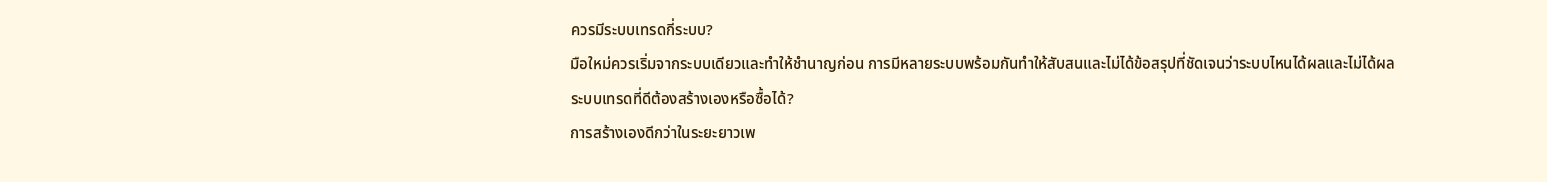ควรมีระบบเทรดกี่ระบบ?
มือใหม่ควรเริ่มจากระบบเดียวและทำให้ชำนาญก่อน การมีหลายระบบพร้อมกันทำให้สับสนและไม่ได้ข้อสรุปที่ชัดเจนว่าระบบไหนได้ผลและไม่ได้ผล
ระบบเทรดที่ดีต้องสร้างเองหรือซื้อได้?
การสร้างเองดีกว่าในระยะยาวเพ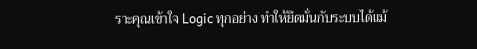ราะคุณเข้าใจ Logic ทุกอย่าง ทำให้ยึดมั่นกับระบบได้แม้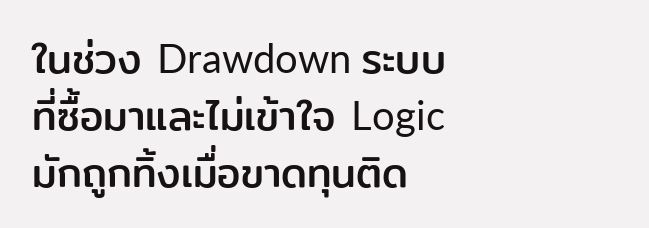ในช่วง Drawdown ระบบที่ซื้อมาและไม่เข้าใจ Logic มักถูกทิ้งเมื่อขาดทุนติด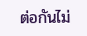ต่อกันไม่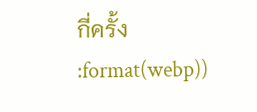กี่ครั้ง
:format(webp))